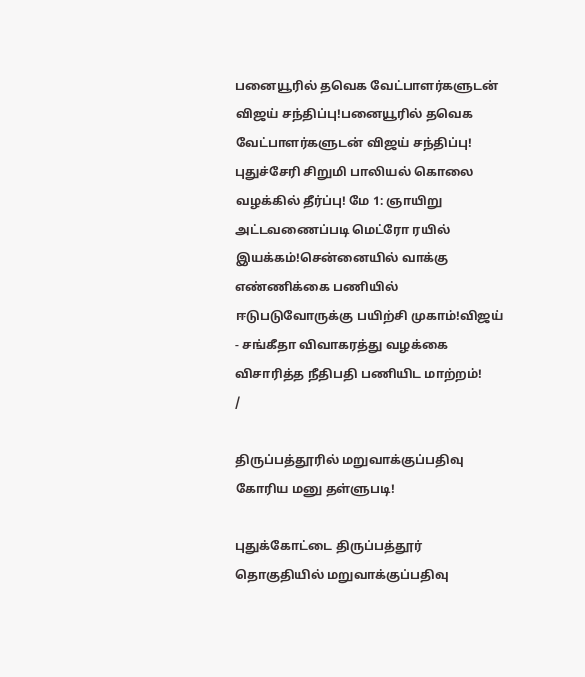பனையூரில் தவெக வேட்பாளர்களுடன் விஜய் சந்திப்பு!பனையூரில் தவெக வேட்பாளர்களுடன் விஜய் சந்திப்பு! புதுச்சேரி சிறுமி பாலியல் கொலை வழக்கில் தீர்ப்பு! மே 1: ஞாயிறு அட்டவணைப்படி மெட்ரோ ரயில் இயக்கம்!சென்னையில் வாக்கு எண்ணிக்கை பணியில் ஈடுபடுவோருக்கு பயிற்சி முகாம்!விஜய் - சங்கீதா விவாகரத்து வழக்கை விசாரித்த நீதிபதி பணியிட மாற்றம்!
/

திருப்பத்தூரில் மறுவாக்குப்பதிவு கோரிய மனு தள்ளுபடி!

புதுக்கோட்டை திருப்பத்தூர் தொகுதியில் மறுவாக்குப்பதிவு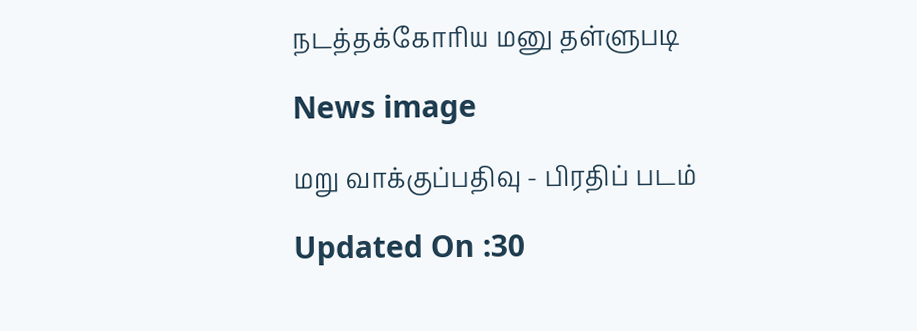நடத்தக்கோரிய மனு தள்ளுபடி

News image

மறு வாக்குப்பதிவு - பிரதிப் படம்

Updated On :30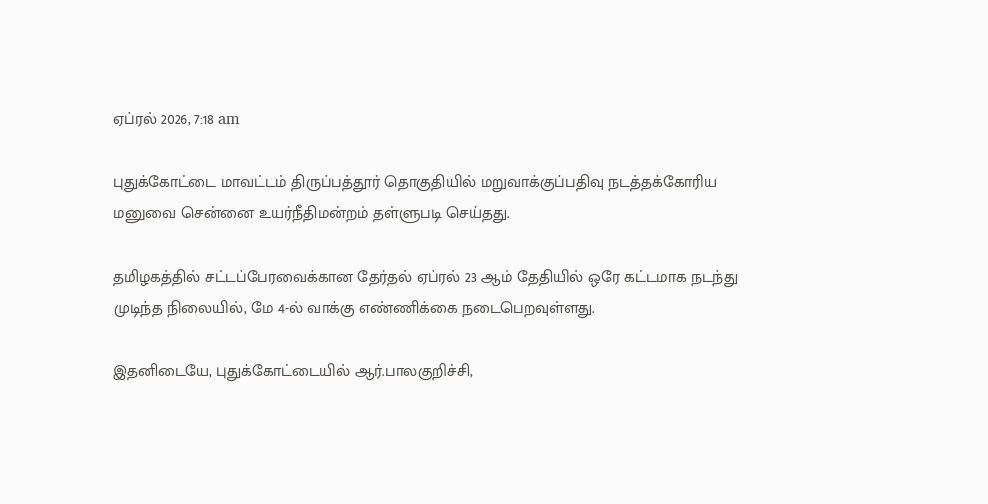ஏப்ரல் 2026, 7:18 am

புதுக்கோட்டை மாவட்டம் திருப்பத்தூர் தொகுதியில் மறுவாக்குப்பதிவு நடத்தக்கோரிய மனுவை சென்னை உயர்நீதிமன்றம் தள்ளுபடி செய்தது.

தமிழகத்தில் சட்டப்பேரவைக்கான தேர்தல் ஏப்ரல் 23 ஆம் தேதியில் ஒரே கட்டமாக நடந்து முடிந்த நிலையில், மே 4-ல் வாக்கு எண்ணிக்கை நடைபெறவுள்ளது.

இதனிடையே, புதுக்கோட்டையில் ஆர்.பாலகுறிச்சி,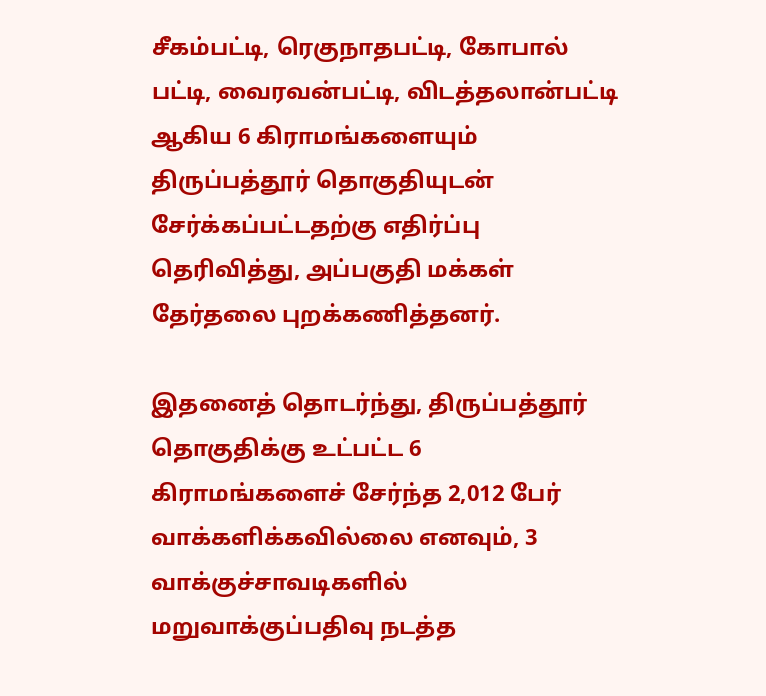சீகம்பட்டி, ரெகுநாதபட்டி, கோபால் பட்டி, வைரவன்பட்டி, விடத்தலான்பட்டி ஆகிய 6 கிராமங்களையும் திருப்பத்தூர் தொகுதியுடன் சேர்க்கப்பட்டதற்கு எதிர்ப்பு தெரிவித்து, அப்பகுதி மக்கள் தேர்தலை புறக்கணித்தனர்.

இதனைத் தொடர்ந்து, திருப்பத்தூர் தொகுதிக்கு உட்பட்ட 6 கிராமங்களைச் சேர்ந்த 2,012 பேர் வாக்களிக்கவில்லை எனவும், 3 வாக்குச்சாவடிகளில் மறுவாக்குப்பதிவு நடத்த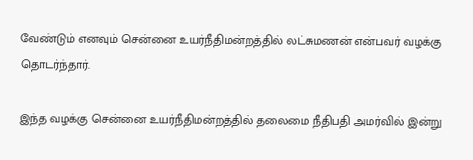வேண்டும் எனவும் சென்னை உயர்நீதிமன்றத்தில் லட்சுமணன் என்பவர் வழக்கு தொடர்ந்தார்.

இந்த வழக்கு சென்னை உயர்நீதிமன்றத்தில் தலைமை நீதிபதி அமர்வில் இன்று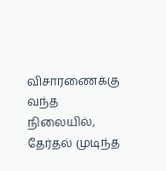விசாரணைக்கு வந்த நிலையில், தேர்தல் முடிந்த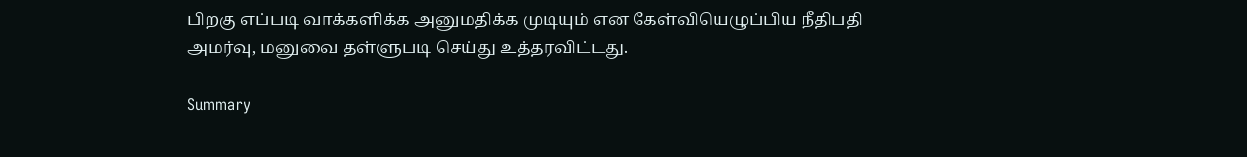பிறகு எப்படி வாக்களிக்க அனுமதிக்க முடியும் என கேள்வியெழுப்பிய நீதிபதி அமர்வு, மனுவை தள்ளுபடி செய்து உத்தரவிட்டது.

Summary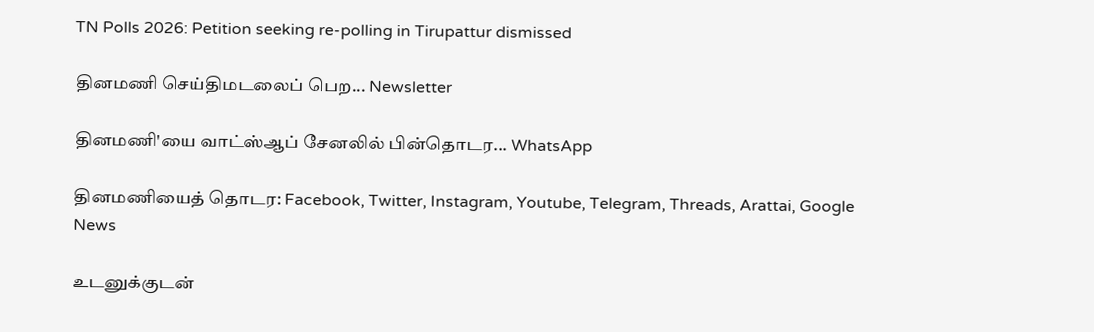TN Polls 2026: Petition seeking re-polling in Tirupattur dismissed

தினமணி செய்திமடலைப் பெற... Newsletter

தினமணி'யை வாட்ஸ்ஆப் சேனலில் பின்தொடர... WhatsApp

தினமணியைத் தொடர: Facebook, Twitter, Instagram, Youtube, Telegram, Threads, Arattai, Google News

உடனுக்குடன்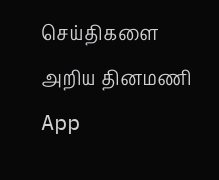செய்திகளை அறிய தினமணி App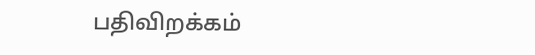பதிவிறக்கம்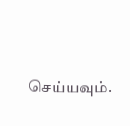செய்யவும்.